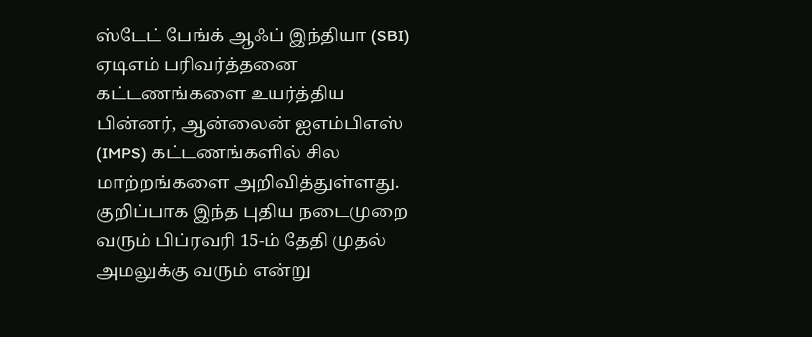ஸ்டேட் பேங்க் ஆஃப் இந்தியா (SBI) ஏடிஎம் பரிவர்த்தனை கட்டணங்களை உயர்த்திய பின்னர், ஆன்லைன் ஐஎம்பிஎஸ் (IMPS) கட்டணங்களில் சில மாற்றங்களை அறிவித்துள்ளது. குறிப்பாக இந்த புதிய நடைமுறை வரும் பிப்ரவரி 15-ம் தேதி முதல் அமலுக்கு வரும் என்று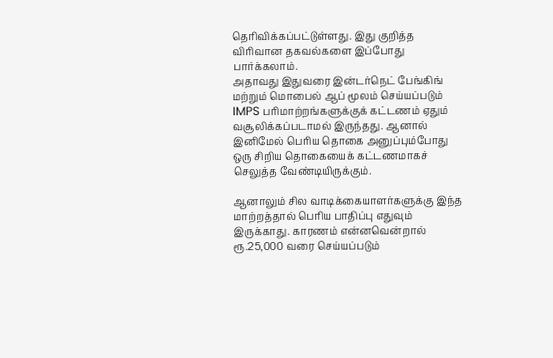தெரிவிக்கப்பட்டுள்ளது. இது குறித்த விரிவான தகவல்களை இப்போது பார்க்கலாம்.
அதாவது இதுவரை இன்டர்நெட் பேங்கிங் மற்றும் மொபைல் ஆப் மூலம் செய்யப்படும் IMPS பரிமாற்றங்களுக்குக் கட்டணம் ஏதும் வசூலிக்கப்படாமல் இருந்தது. ஆனால் இனிமேல் பெரிய தொகை அனுப்பும்போது ஒரு சிறிய தொகையைக் கட்டணமாகச் செலுத்த வேண்டியிருக்கும்.

ஆனாலும் சில வாடிக்கையாளர்களுக்கு இந்த மாற்றத்தால் பெரிய பாதிப்பு எதுவும் இருக்காது. காரணம் என்னவென்றால் ரூ.25,000 வரை செய்யப்படும்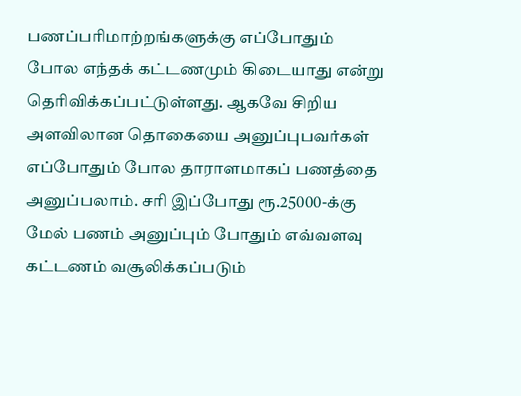பணப்பரிமாற்றங்களுக்கு எப்போதும் போல எந்தக் கட்டணமும் கிடையாது என்று தெரிவிக்கப்பட்டுள்ளது. ஆகவே சிறிய அளவிலான தொகையை அனுப்புபவர்கள் எப்போதும் போல தாராளமாகப் பணத்தை அனுப்பலாம். சரி இப்போது ரூ.25000-க்கு மேல் பணம் அனுப்பும் போதும் எவ்வளவு கட்டணம் வசூலிக்கப்படும்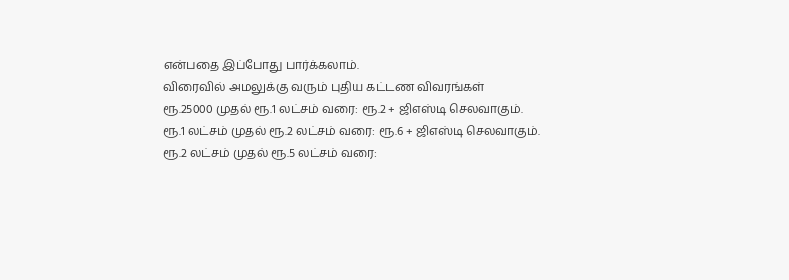என்பதை இப்போது பார்க்கலாம்.
விரைவில் அமலுக்கு வரும் புதிய கட்டண விவரங்கள்
ரூ.25000 முதல் ரூ.1 லட்சம் வரை: ரூ.2 + ஜிஎஸ்டி செலவாகும்.
ரூ.1 லட்சம் முதல் ரூ.2 லட்சம் வரை: ரூ.6 + ஜிஎஸ்டி செலவாகும்.
ரூ.2 லட்சம் முதல் ரூ.5 லட்சம் வரை: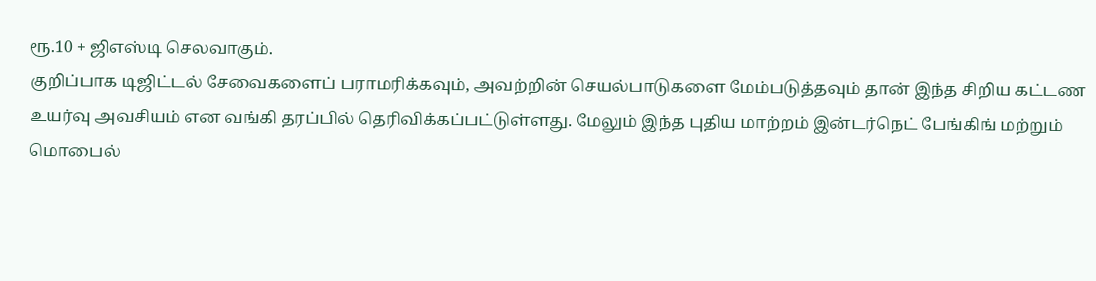ரூ.10 + ஜிஎஸ்டி செலவாகும்.
குறிப்பாக டிஜிட்டல் சேவைகளைப் பராமரிக்கவும், அவற்றின் செயல்பாடுகளை மேம்படுத்தவும் தான் இந்த சிறிய கட்டண உயர்வு அவசியம் என வங்கி தரப்பில் தெரிவிக்கப்பட்டுள்ளது. மேலும் இந்த புதிய மாற்றம் இன்டர்நெட் பேங்கிங் மற்றும் மொபைல்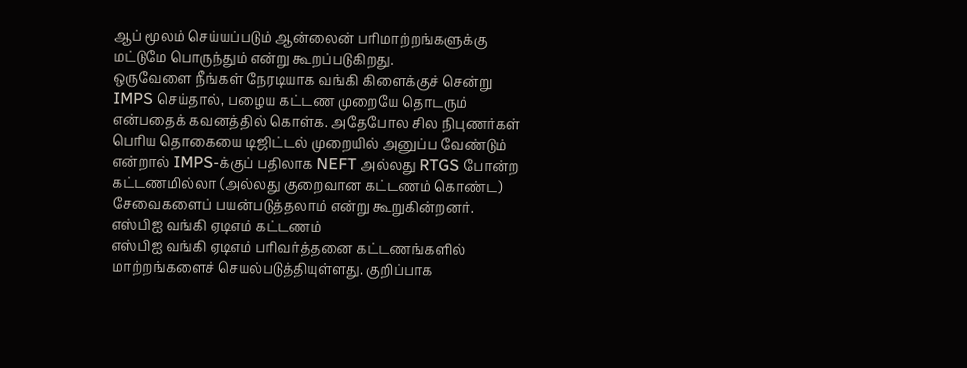ஆப் மூலம் செய்யப்படும் ஆன்லைன் பரிமாற்றங்களுக்கு மட்டுமே பொருந்தும் என்று கூறப்படுகிறது.
ஒருவேளை நீங்கள் நேரடியாக வங்கி கிளைக்குச் சென்று IMPS செய்தால், பழைய கட்டண முறையே தொடரும் என்பதைக் கவனத்தில் கொள்க. அதேபோல சில நிபுணர்கள் பெரிய தொகையை டிஜிட்டல் முறையில் அனுப்ப வேண்டும் என்றால் IMPS-க்குப் பதிலாக NEFT அல்லது RTGS போன்ற கட்டணமில்லா (அல்லது குறைவான கட்டணம் கொண்ட) சேவைகளைப் பயன்படுத்தலாம் என்று கூறுகின்றனர்.
எஸ்பிஐ வங்கி ஏடிஎம் கட்டணம்
எஸ்பிஐ வங்கி ஏடிஎம் பரிவர்த்தனை கட்டணங்களில் மாற்றங்களைச் செயல்படுத்தியுள்ளது. குறிப்பாக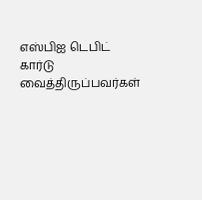எஸ்பிஐ டெபிட் கார்டு வைத்திருப்பவர்கள்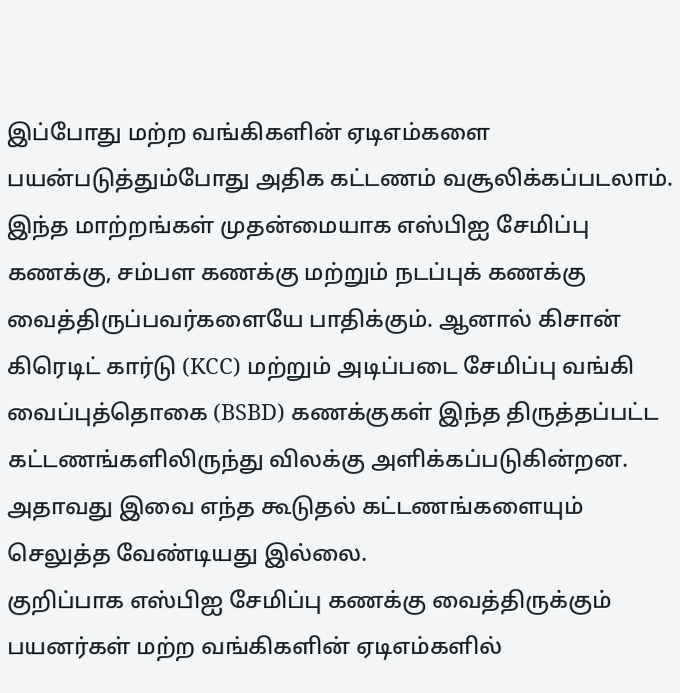இப்போது மற்ற வங்கிகளின் ஏடிஎம்களை பயன்படுத்தும்போது அதிக கட்டணம் வசூலிக்கப்படலாம்.
இந்த மாற்றங்கள் முதன்மையாக எஸ்பிஐ சேமிப்பு கணக்கு, சம்பள கணக்கு மற்றும் நடப்புக் கணக்கு வைத்திருப்பவர்களையே பாதிக்கும். ஆனால் கிசான் கிரெடிட் கார்டு (KCC) மற்றும் அடிப்படை சேமிப்பு வங்கி வைப்புத்தொகை (BSBD) கணக்குகள் இந்த திருத்தப்பட்ட கட்டணங்களிலிருந்து விலக்கு அளிக்கப்படுகின்றன. அதாவது இவை எந்த கூடுதல் கட்டணங்களையும் செலுத்த வேண்டியது இல்லை.
குறிப்பாக எஸ்பிஐ சேமிப்பு கணக்கு வைத்திருக்கும் பயனர்கள் மற்ற வங்கிகளின் ஏடிஎம்களில்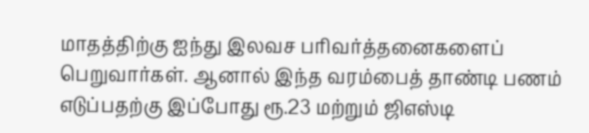மாதத்திற்கு ஐந்து இலவச பரிவர்த்தனைகளைப் பெறுவார்கள். ஆனால் இந்த வரம்பைத் தாண்டி பணம் எடுப்பதற்கு இப்போது ரூ.23 மற்றும் ஜிஎஸ்டி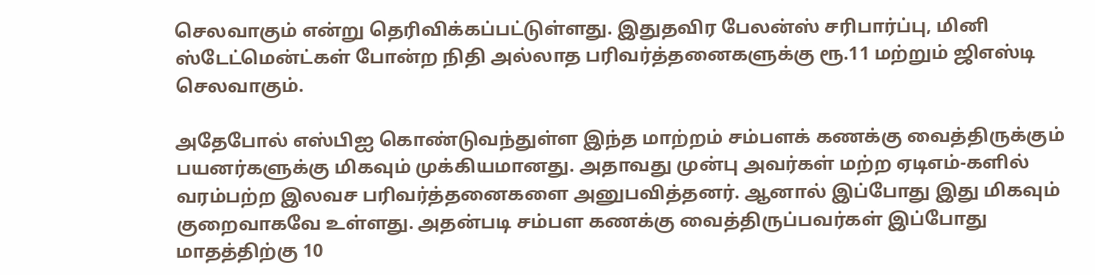செலவாகும் என்று தெரிவிக்கப்பட்டுள்ளது. இதுதவிர பேலன்ஸ் சரிபார்ப்பு, மினி ஸ்டேட்மென்ட்கள் போன்ற நிதி அல்லாத பரிவர்த்தனைகளுக்கு ரூ.11 மற்றும் ஜிஎஸ்டி செலவாகும்.

அதேபோல் எஸ்பிஐ கொண்டுவந்துள்ள இந்த மாற்றம் சம்பளக் கணக்கு வைத்திருக்கும் பயனர்களுக்கு மிகவும் முக்கியமானது. அதாவது முன்பு அவர்கள் மற்ற ஏடிஎம்-களில் வரம்பற்ற இலவச பரிவர்த்தனைகளை அனுபவித்தனர். ஆனால் இப்போது இது மிகவும் குறைவாகவே உள்ளது. அதன்படி சம்பள கணக்கு வைத்திருப்பவர்கள் இப்போது மாதத்திற்கு 10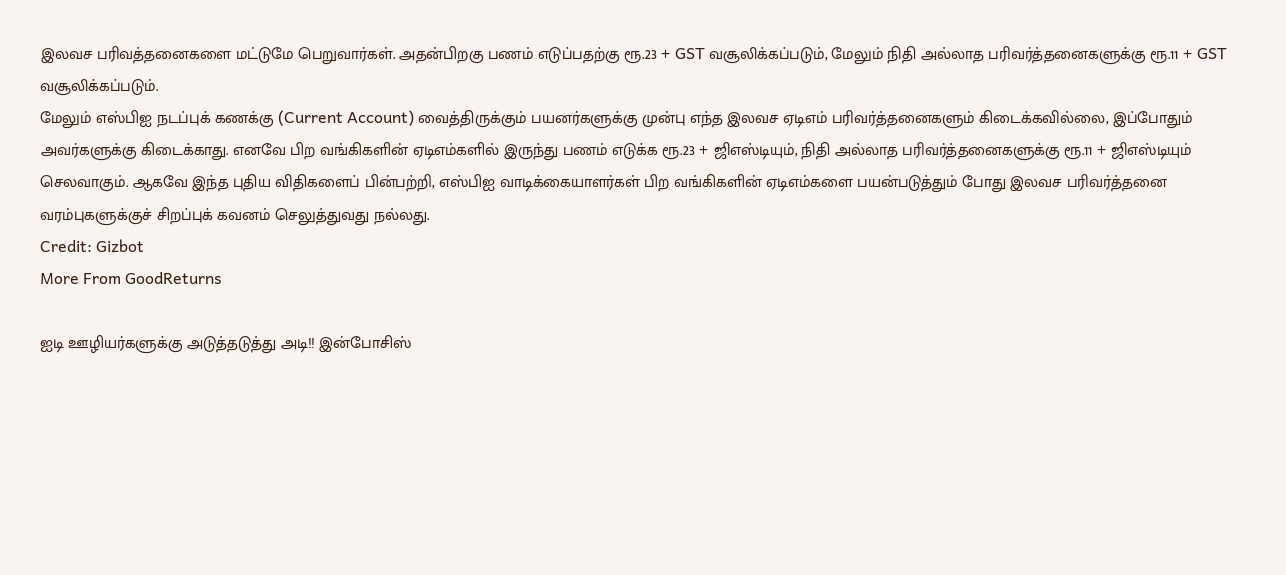இலவச பரிவத்தனைகளை மட்டுமே பெறுவார்கள். அதன்பிறகு பணம் எடுப்பதற்கு ரூ.23 + GST வசூலிக்கப்படும், மேலும் நிதி அல்லாத பரிவர்த்தனைகளுக்கு ரூ.11 + GST வசூலிக்கப்படும்.
மேலும் எஸ்பிஐ நடப்புக் கணக்கு (Current Account) வைத்திருக்கும் பயனர்களுக்கு முன்பு எந்த இலவச ஏடிஎம் பரிவர்த்தனைகளும் கிடைக்கவில்லை, இப்போதும் அவர்களுக்கு கிடைக்காது. எனவே பிற வங்கிகளின் ஏடிஎம்களில் இருந்து பணம் எடுக்க ரூ.23 + ஜிஎஸ்டியும், நிதி அல்லாத பரிவர்த்தனைகளுக்கு ரூ.11 + ஜிஎஸ்டியும் செலவாகும். ஆகவே இந்த புதிய விதிகளைப் பின்பற்றி, எஸ்பிஐ வாடிக்கையாளர்கள் பிற வங்கிகளின் ஏடிஎம்களை பயன்படுத்தும் போது இலவச பரிவர்த்தனை வரம்புகளுக்குச் சிறப்புக் கவனம் செலுத்துவது நல்லது.
Credit: Gizbot
More From GoodReturns

ஐடி ஊழியர்களுக்கு அடுத்தடுத்து அடி!! இன்போசிஸ்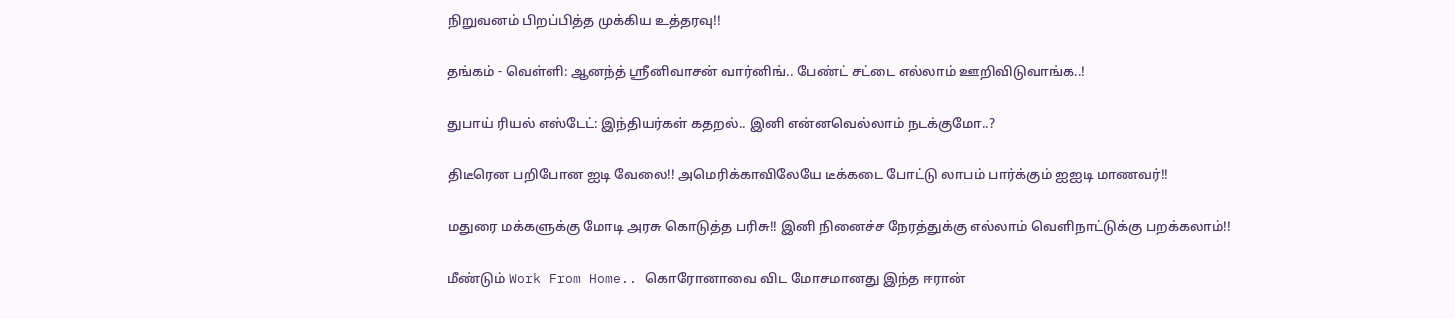நிறுவனம் பிறப்பித்த முக்கிய உத்தரவு!!

தங்கம் - வெள்ளி: ஆனந்த் ஸ்ரீனிவாசன் வார்னிங்.. பேண்ட் சட்டை எல்லாம் ஊறிவிடுவாங்க..!

துபாய் ரியல் எஸ்டேட்: இந்தியர்கள் கதறல்.. இனி என்னவெல்லாம் நடக்குமோ..?

திடீரென பறிபோன ஐடி வேலை!! அமெரிக்காவிலேயே டீக்கடை போட்டு லாபம் பார்க்கும் ஐஐடி மாணவர்!!

மதுரை மக்களுக்கு மோடி அரசு கொடுத்த பரிசு!! இனி நினைச்ச நேரத்துக்கு எல்லாம் வெளிநாட்டுக்கு பறக்கலாம்!!

மீண்டும் Work From Home.. கொரோனாவை விட மோசமானது இந்த ஈரான்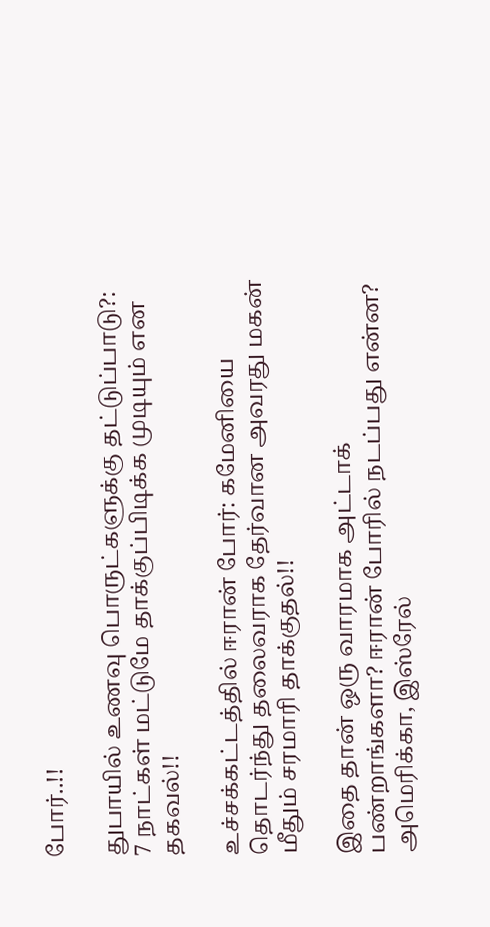போர்..!!

துபாயில் உணவு பொருட்களுக்கு தட்டுப்பாடு?: 7 நாட்கள் மட்டுமே தாக்குப்பிடிக்க முடியும் என தகவல்!!

உச்சக்கட்டத்தில் ஈரான் போர்: கமேனியை தொடர்ந்து தலைவராக தேர்வான அவரது மகன் மீதும் சரமாரி தாக்குதல்!!

இதை தான் ஒரு வாரமாக அட்டாக் பண்றாங்களா? ஈரான் போரில் நடப்பது என்ன? அமெரிக்கா, இஸ்ரேல்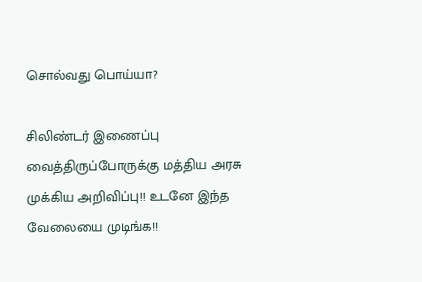சொல்வது பொய்யா?

சிலிண்டர் இணைப்பு வைத்திருப்போருக்கு மத்திய அரசு முக்கிய அறிவிப்பு!! உடனே இந்த வேலையை முடிங்க!!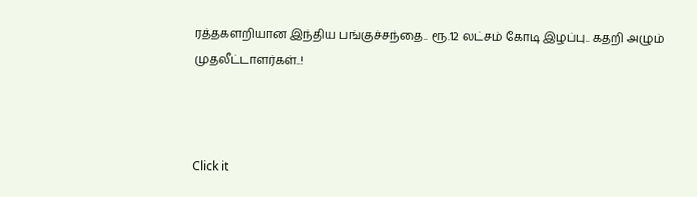ரத்தகளறியான இந்திய பங்குச்சந்தை.. ரூ.12 லட்சம் கோடி இழப்பு.. கதறி அழும் முதலீட்டாளர்கள்..!



Click it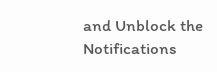and Unblock the Notifications